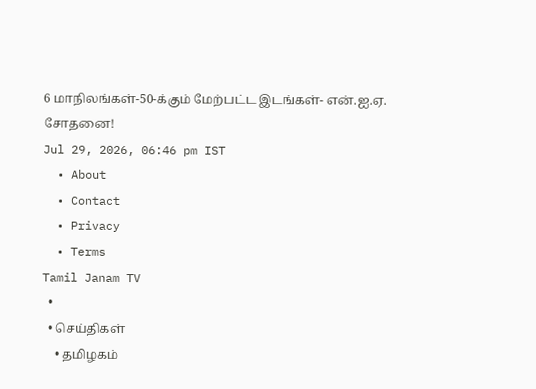6 மாநிலங்கள்-50-க்கும் மேற்பட்ட இடங்கள்- என்.ஐ.ஏ. சோதனை!
Jul 29, 2026, 06:46 pm IST
  • About
  • Contact
  • Privacy
  • Terms
Tamil Janam TV
  •
  • செய்திகள்
    • தமிழகம்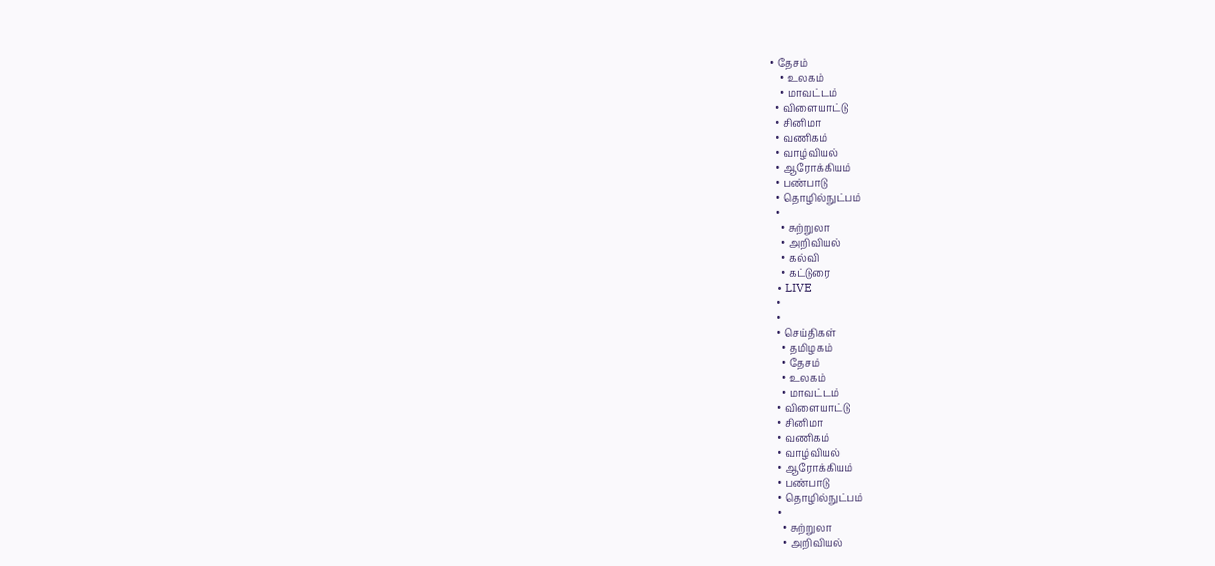• தேசம்
    • உலகம்
    • மாவட்டம்
  • விளையாட்டு
  • சினிமா
  • வணிகம்
  • வாழ்வியல்
  • ஆரோக்கியம்
  • பண்பாடு
  • தொழில்நுட்பம்
  •
    • சுற்றுலா
    • அறிவியல்
    • கல்வி
    • கட்டுரை
  • LIVE
  •
  •
  • செய்திகள்
    • தமிழகம்
    • தேசம்
    • உலகம்
    • மாவட்டம்
  • விளையாட்டு
  • சினிமா
  • வணிகம்
  • வாழ்வியல்
  • ஆரோக்கியம்
  • பண்பாடு
  • தொழில்நுட்பம்
  •
    • சுற்றுலா
    • அறிவியல்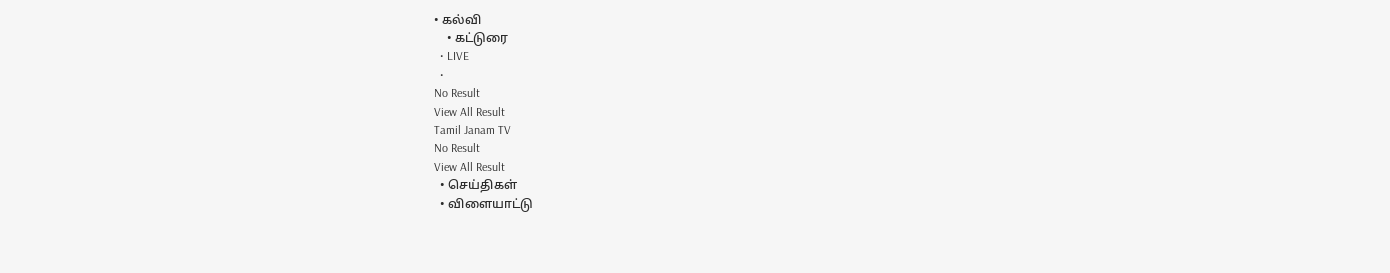• கல்வி
    • கட்டுரை
  • LIVE
  •
No Result
View All Result
Tamil Janam TV
No Result
View All Result
  • செய்திகள்
  • விளையாட்டு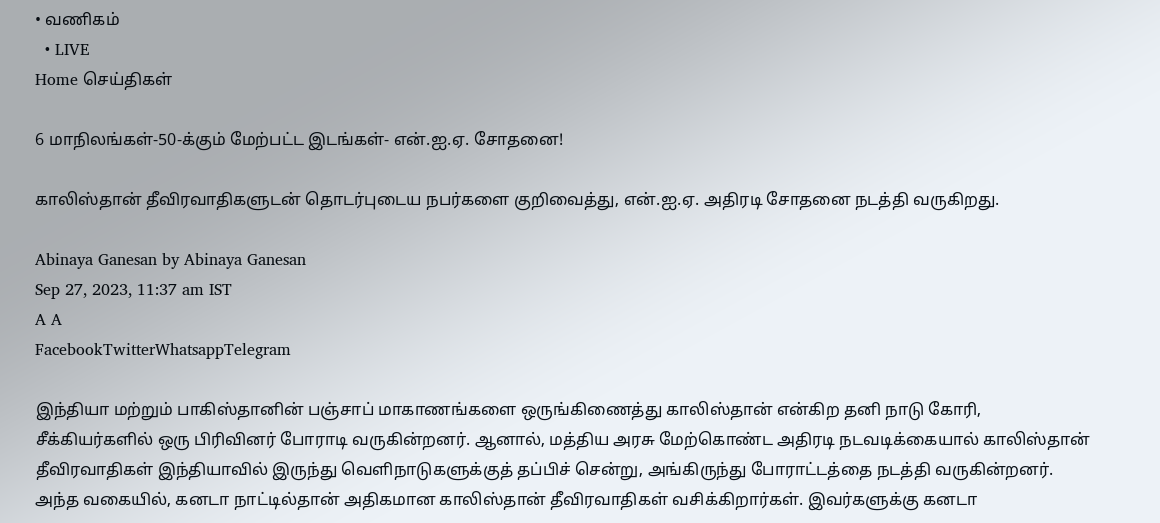• வணிகம்
  • LIVE
Home செய்திகள்

6 மாநிலங்கள்-50-க்கும் மேற்பட்ட இடங்கள்- என்.ஐ.ஏ. சோதனை!

காலிஸ்தான் தீவிரவாதிகளுடன் தொடர்புடைய நபர்களை குறிவைத்து, என்.ஐ.ஏ. அதிரடி சோதனை நடத்தி வருகிறது.

Abinaya Ganesan by Abinaya Ganesan
Sep 27, 2023, 11:37 am IST
A A
FacebookTwitterWhatsappTelegram

இந்தியா மற்றும் பாகிஸ்தானின் பஞ்சாப் மாகாணங்களை ஒருங்கிணைத்து காலிஸ்தான் என்கிற தனி நாடு கோரி, சீக்கியர்களில் ஒரு பிரிவினர் போராடி வருகின்றனர். ஆனால், மத்திய அரசு மேற்கொண்ட அதிரடி நடவடிக்கையால் காலிஸ்தான் தீவிரவாதிகள் இந்தியாவில் இருந்து வெளிநாடுகளுக்குத் தப்பிச் சென்று, அங்கிருந்து போராட்டத்தை நடத்தி வருகின்றனர். அந்த வகையில், கனடா நாட்டில்தான் அதிகமான காலிஸ்தான் தீவிரவாதிகள் வசிக்கிறார்கள். இவர்களுக்கு கனடா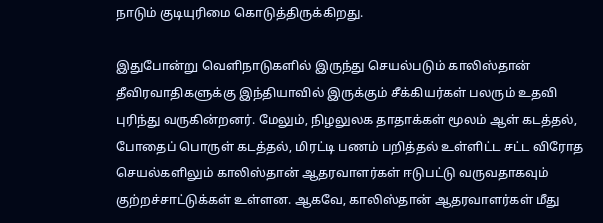நாடும் குடியுரிமை கொடுத்திருக்கிறது.

இதுபோன்று வெளிநாடுகளில் இருந்து செயல்படும் காலிஸ்தான் தீவிரவாதிகளுக்கு இந்தியாவில் இருக்கும் சீக்கியர்கள் பலரும் உதவி புரிந்து வருகின்றனர். மேலும், நிழலுலக தாதாக்கள் மூலம் ஆள் கடத்தல், போதைப் பொருள் கடத்தல், மிரட்டி பணம் பறித்தல் உள்ளிட்ட சட்ட விரோத செயல்களிலும் காலிஸ்தான் ஆதரவாளர்கள் ஈடுபட்டு வருவதாகவும் குற்றச்சாட்டுக்கள் உள்ளன. ஆகவே, காலிஸ்தான் ஆதரவாளர்கள் மீது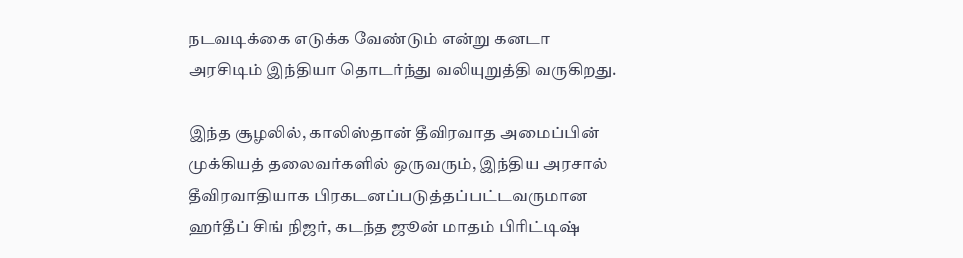நடவடிக்கை எடுக்க வேண்டும் என்று கனடா அரசிடிம் இந்தியா தொடர்ந்து வலியுறுத்தி வருகிறது.

இந்த சூழலில், காலிஸ்தான் தீவிரவாத அமைப்பின் முக்கியத் தலைவர்களில் ஒருவரும், இந்திய அரசால் தீவிரவாதியாக பிரகடனப்படுத்தப்பட்டவருமான ஹர்தீப் சிங் நிஜர், கடந்த ஜூன் மாதம் பிரிட்டிஷ்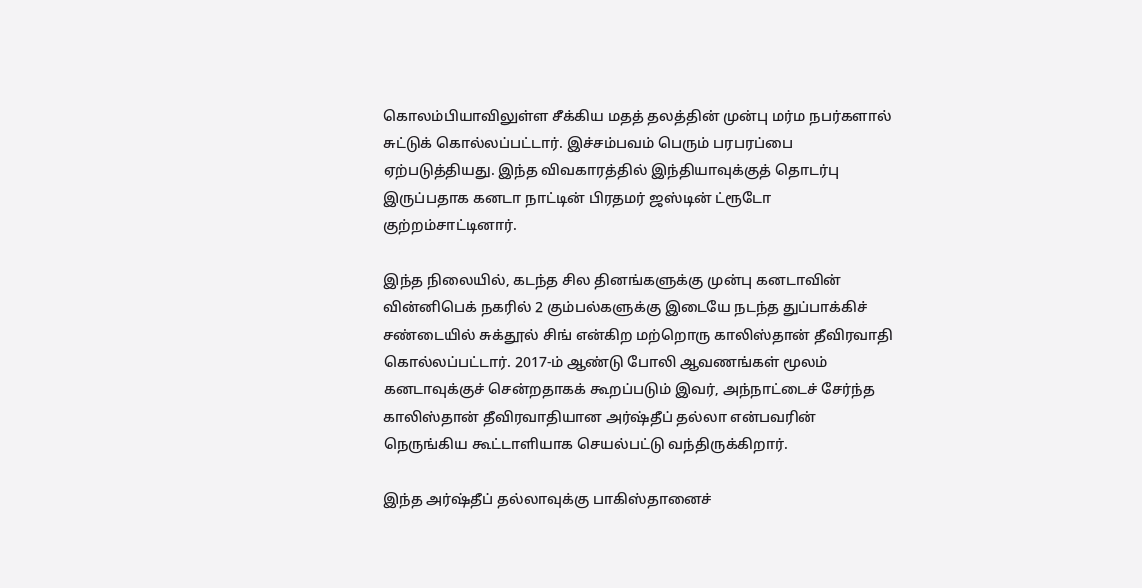கொலம்பியாவிலுள்ள சீக்கிய மதத் தலத்தின் முன்பு மர்ம நபர்களால் சுட்டுக் கொல்லப்பட்டார். இச்சம்பவம் பெரும் பரபரப்பை ஏற்படுத்தியது. இந்த விவகாரத்தில் இந்தியாவுக்குத் தொடர்பு இருப்பதாக கனடா நாட்டின் பிரதமர் ஜஸ்டின் ட்ரூடோ குற்றம்சாட்டினார்.

இந்த நிலையில், கடந்த சில தினங்களுக்கு முன்பு கனடாவின் வின்னிபெக் நகரில் 2 கும்பல்களுக்கு இடையே நடந்த துப்பாக்கிச் சண்டையில் சுக்தூல் சிங் என்கிற மற்றொரு காலிஸ்தான் தீவிரவாதி கொல்லப்பட்டார். 2017-ம் ஆண்டு போலி ஆவணங்கள் மூலம் கனடாவுக்குச் சென்றதாகக் கூறப்படும் இவர், அந்நாட்டைச் சேர்ந்த காலிஸ்தான் தீவிரவாதியான அர்ஷ்தீப் தல்லா என்பவரின் நெருங்கிய கூட்டாளியாக செயல்பட்டு வந்திருக்கிறார்.

இந்த அர்ஷ்தீப் தல்லாவுக்கு பாகிஸ்தானைச்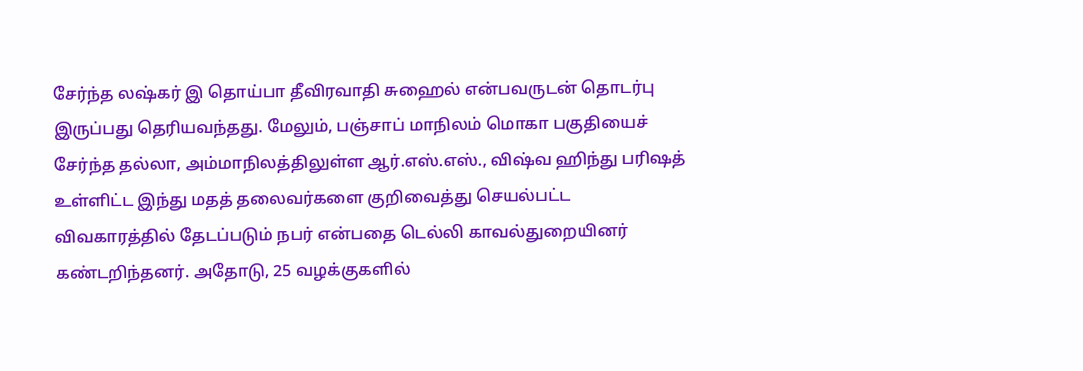சேர்ந்த லஷ்கர் இ தொய்பா தீவிரவாதி சுஹைல் என்பவருடன் தொடர்பு இருப்பது தெரியவந்தது. மேலும், பஞ்சாப் மாநிலம் மொகா பகுதியைச் சேர்ந்த தல்லா, அம்மாநிலத்திலுள்ள ஆர்.எஸ்.எஸ்., விஷ்வ ஹிந்து பரிஷத் உள்ளிட்ட இந்து மதத் தலைவர்களை குறிவைத்து செயல்பட்ட விவகாரத்தில் தேடப்படும் நபர் என்பதை டெல்லி காவல்துறையினர் கண்டறிந்தனர். அதோடு, 25 வழக்குகளில்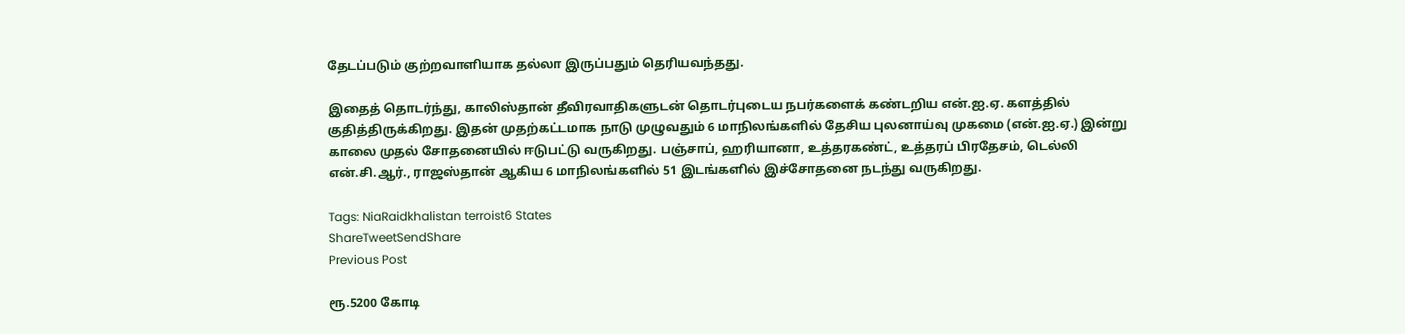தேடப்படும் குற்றவாளியாக தல்லா இருப்பதும் தெரியவந்தது.

இதைத் தொடர்ந்து, காலிஸ்தான் தீவிரவாதிகளுடன் தொடர்புடைய நபர்களைக் கண்டறிய என்.ஐ.ஏ. களத்தில் குதித்திருக்கிறது. இதன் முதற்கட்டமாக நாடு முழுவதும் 6 மாநிலங்களில் தேசிய புலனாய்வு முகமை (என்.ஐ.ஏ.) இன்று காலை முதல் சோதனையில் ஈடுபட்டு வருகிறது. பஞ்சாப், ஹரியானா, உத்தரகண்ட், உத்தரப் பிரதேசம், டெல்லி என்.சி.ஆர்., ராஜஸ்தான் ஆகிய 6 மாநிலங்களில் 51 இடங்களில் இச்சோதனை நடந்து வருகிறது.

Tags: NiaRaidkhalistan terroist6 States
ShareTweetSendShare
Previous Post

ரூ.5200 கோடி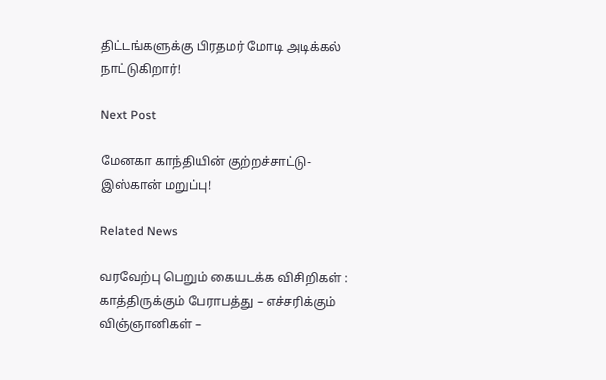திட்டங்களுக்கு பிரதமர் மோடி அடிக்கல் நாட்டுகிறார்!

Next Post

மேனகா காந்தியின் குற்றச்சாட்டு- இஸ்கான் மறுப்பு!

Related News

வரவேற்பு பெறும் கையடக்க விசிறிகள் : காத்திருக்கும் பேராபத்து – எச்சரிக்கும் விஞ்ஞானிகள் –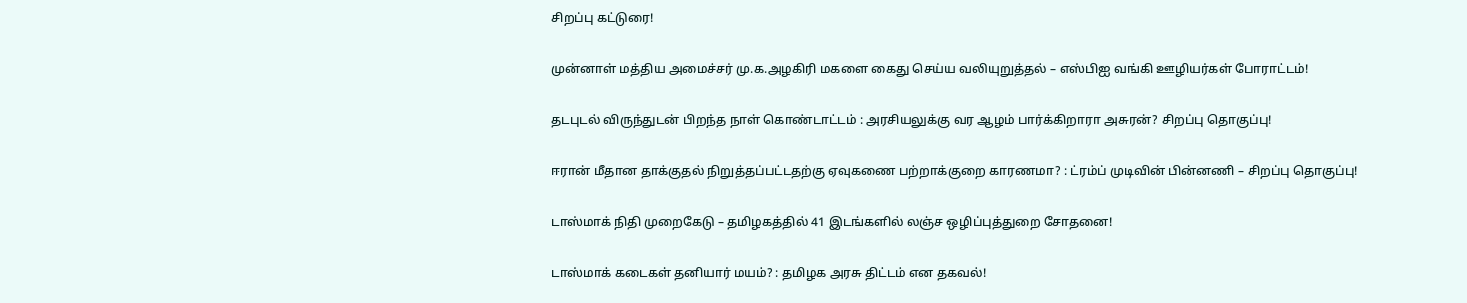சிறப்பு கட்டுரை!

முன்னாள் மத்திய அமைச்சர் மு.க.அழகிரி மகளை கைது செய்ய வலியுறுத்தல் – எஸ்பிஐ வங்கி ஊழியர்கள் போராட்டம்!

தடபுடல் விருந்துடன் பிறந்த நாள் கொண்டாட்டம் : அரசியலுக்கு வர ஆழம் பார்க்கிறாரா அசுரன்? சிறப்பு தொகுப்பு!

ஈரான் மீதான தாக்குதல் நிறுத்தப்பட்டதற்கு ஏவுகணை பற்றாக்குறை காரணமா? : ட்ரம்ப் முடிவின் பின்னணி – சிறப்பு தொகுப்பு!

டாஸ்மாக் நிதி முறைகேடு – தமிழகத்தில் 41 இடங்களில் லஞ்ச ஒழிப்புத்துறை சோதனை!

டாஸ்மாக் கடைகள் தனியார் மயம்? : தமிழக அரசு திட்டம் என தகவல்!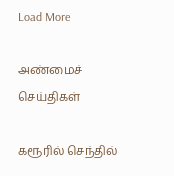Load More

அண்மைச் செய்திகள்

கரூரில் செந்தில்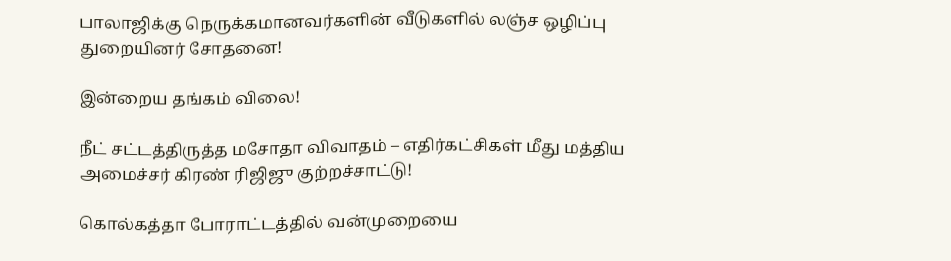பாலாஜிக்கு நெருக்கமானவர்களின் வீடுகளில் லஞ்ச ஒழிப்பு துறையினர் சோதனை!

இன்றைய தங்கம் விலை!

நீட் சட்டத்திருத்த மசோதா விவாதம் – எதிர்கட்சிகள் மீது மத்திய அமைச்சர் கிரண் ரிஜிஜு குற்றச்சாட்டு!

கொல்கத்தா போராட்டத்தில் வன்முறையை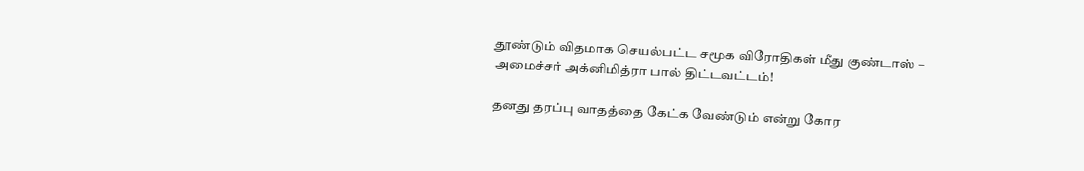தூண்டும் விதமாக செயல்பட்ட சமூக விரோதிகள் மீது குண்டாஸ் – அமைச்சர் அக்னிமித்ரா பால் திட்டவட்டம்!

தனது தரப்பு வாதத்தை கேட்க வேண்டும் என்று கோர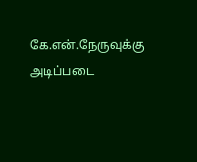கே.என்.நேருவுக்கு அடிப்படை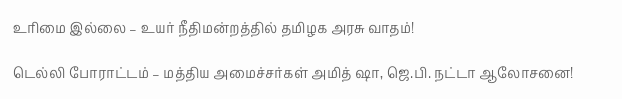உரிமை இல்லை – உயர் நீதிமன்றத்தில் தமிழக அரசு வாதம்!

டெல்லி போராட்டம் – மத்திய அமைச்சர்கள் அமித் ஷா, ஜெ.பி. நட்டா ஆலோசனை!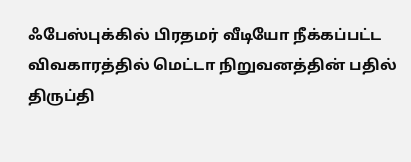ஃபேஸ்புக்கில் பிரதமர் வீடியோ நீக்கப்பட்ட விவகாரத்தில் மெட்டா நிறுவனத்தின் பதில் திருப்தி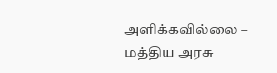அளிக்கவில்லை – மத்திய அரசு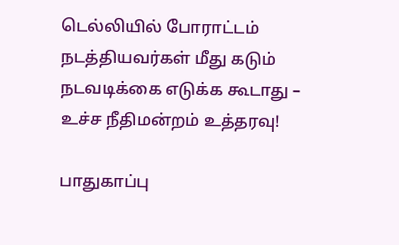டெல்லியில் போராட்டம் நடத்தியவர்கள் மீது கடும் நடவடிக்கை எடுக்க கூடாது – உச்ச நீதிமன்றம் உத்தரவு!

பாதுகாப்பு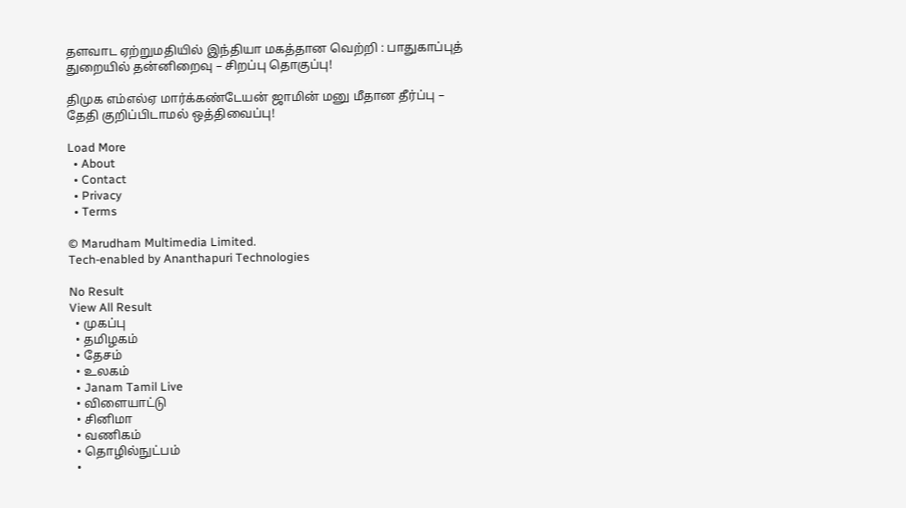தளவாட ஏற்றுமதியில் இந்தியா மகத்தான வெற்றி : பாதுகாப்புத் துறையில் தன்னிறைவு – சிறப்பு தொகுப்பு!

திமுக எம்எல்ஏ மார்க்கண்டேயன் ஜாமின் மனு மீதான தீர்ப்பு – தேதி குறிப்பிடாமல் ஒத்திவைப்பு!

Load More
  • About
  • Contact
  • Privacy
  • Terms

© Marudham Multimedia Limited.
Tech-enabled by Ananthapuri Technologies

No Result
View All Result
  • முகப்பு
  • தமிழகம்
  • தேசம்
  • உலகம்
  • Janam Tamil Live
  • விளையாட்டு
  • சினிமா
  • வணிகம்
  • தொழில்நுட்பம்
  •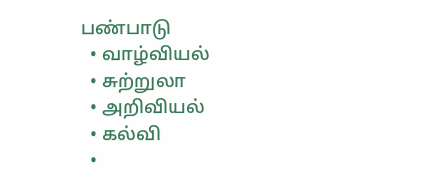பண்பாடு
  • வாழ்வியல்
  • சுற்றுலா
  • அறிவியல்
  • கல்வி
  •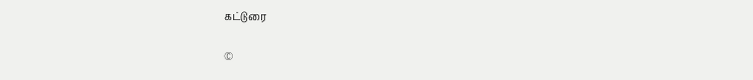கட்டுரை

©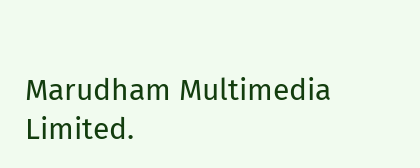Marudham Multimedia Limited.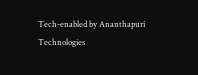Tech-enabled by Ananthapuri Technologies